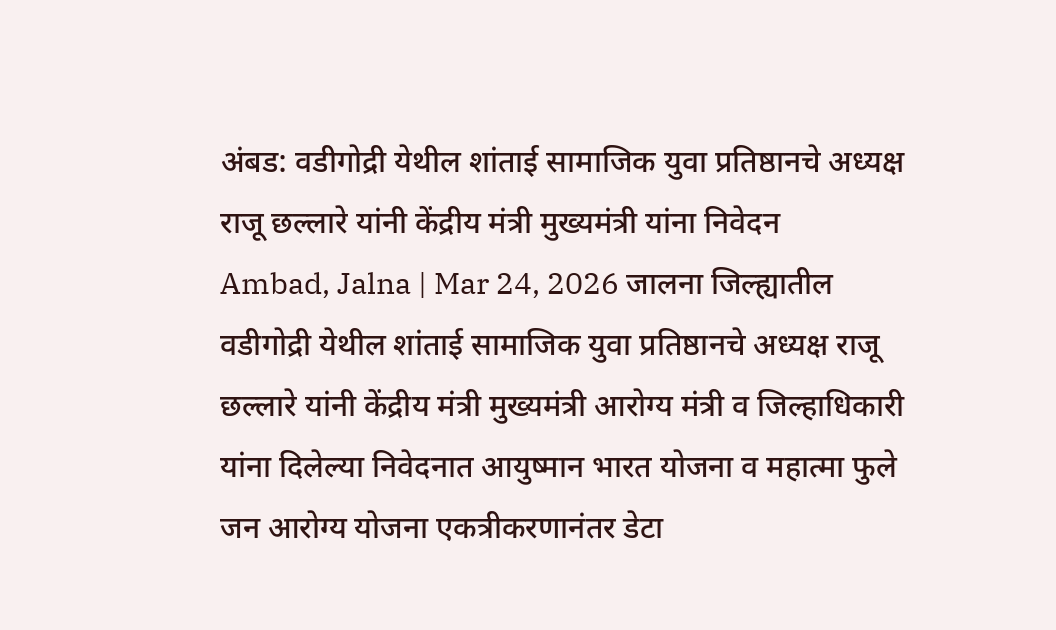अंबड: वडीगोद्री येथील शांताई सामाजिक युवा प्रतिष्ठानचे अध्यक्ष राजू छल्लारे यांनी केंद्रीय मंत्री मुख्यमंत्री यांना निवेदन
Ambad, Jalna | Mar 24, 2026 जालना जिल्ह्यातील वडीगोद्री येथील शांताई सामाजिक युवा प्रतिष्ठानचे अध्यक्ष राजू छल्लारे यांनी केंद्रीय मंत्री मुख्यमंत्री आरोग्य मंत्री व जिल्हाधिकारी यांना दिलेल्या निवेदनात आयुष्मान भारत योजना व महात्मा फुले जन आरोग्य योजना एकत्रीकरणानंतर डेटा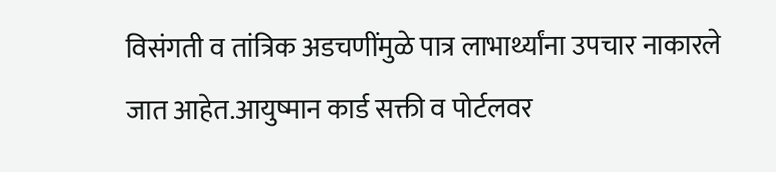विसंगती व तांत्रिक अडचणींमुळे पात्र लाभार्थ्यांना उपचार नाकारले जात आहेत.आयुष्मान कार्ड सक्ती व पोर्टलवर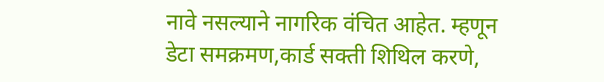नावे नसल्याने नागरिक वंचित आहेत. म्हणून डेटा समक्रमण,कार्ड सक्ती शिथिल करणे,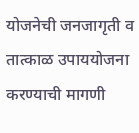योजनेची जनजागृती व तात्काळ उपाययोजना करण्याची मागणी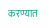करण्यात